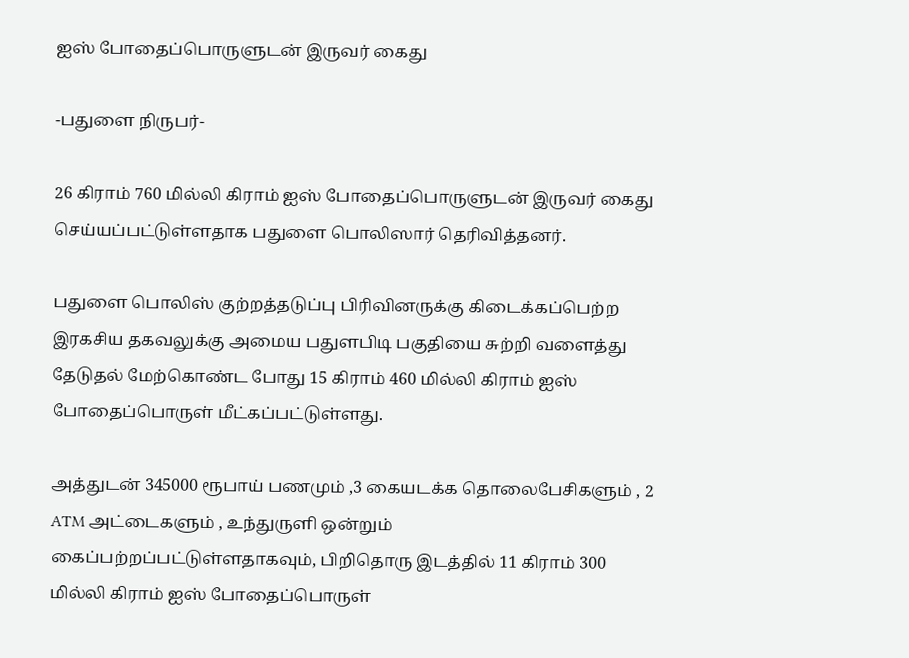ஐஸ் போதைப்பொருளுடன் இருவர் கைது

-பதுளை நிருபர்-

26 கிராம் 760 மில்லி கிராம் ஐஸ் போதைப்பொருளுடன் இருவர் கைது செய்யப்பட்டுள்ளதாக பதுளை பொலிஸார் தெரிவித்தனர்.

பதுளை பொலிஸ் குற்றத்தடுப்பு பிரிவினருக்கு கிடைக்கப்பெற்ற இரகசிய தகவலுக்கு அமைய பதுளபிடி பகுதியை சுற்றி வளைத்து தேடுதல் மேற்கொண்ட போது 15 கிராம் 460 மில்லி கிராம் ஐஸ் போதைப்பொருள் மீட்கப்பட்டுள்ளது.

அத்துடன் 345000 ரூபாய் பணமும் ,3 கையடக்க தொலைபேசிகளும் , 2 ATM அட்டைகளும் , உந்துருளி ஒன்றும் கைப்பற்றப்பட்டுள்ளதாகவும், பிறிதொரு இடத்தில் 11 கிராம் 300 மில்லி கிராம் ஐஸ் போதைப்பொருள்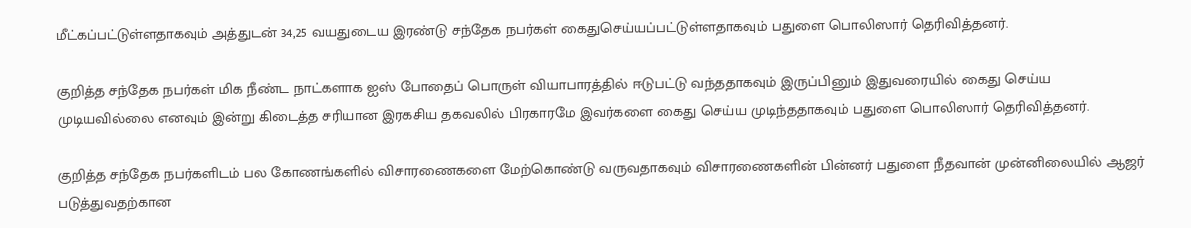மீட்கப்பட்டுள்ளதாகவும் அத்துடன் 34,25 வயதுடைய இரண்டு சந்தேக நபர்கள் கைதுசெய்யப்பட்டுள்ளதாகவும் பதுளை பொலிஸார் தெரிவித்தனர்.

குறித்த சந்தேக நபர்கள் மிக நீண்ட நாட்களாக ஐஸ் போதைப் பொருள் வியாபாரத்தில் ஈடுபட்டு வந்ததாகவும் இருப்பினும் இதுவரையில் கைது செய்ய முடியவில்லை எனவும் இன்று கிடைத்த சரியான இரகசிய தகவலில் பிரகாரமே இவர்களை கைது செய்ய முடிந்ததாகவும் பதுளை பொலிஸார் தெரிவித்தனர்.

குறித்த சந்தேக நபர்களிடம் பல கோணங்களில் விசாரணைகளை மேற்கொண்டு வருவதாகவும் விசாரணைகளின் பின்னர் பதுளை நீதவான் முன்னிலையில் ஆஜர் படுத்துவதற்கான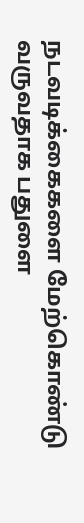நடவடிக்கைகளை மேற்கொண்டு வருவதாக பதுளை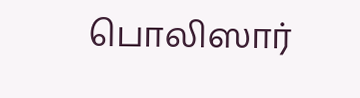பொலிஸார்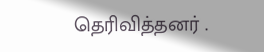தெரிவித்தனர் .